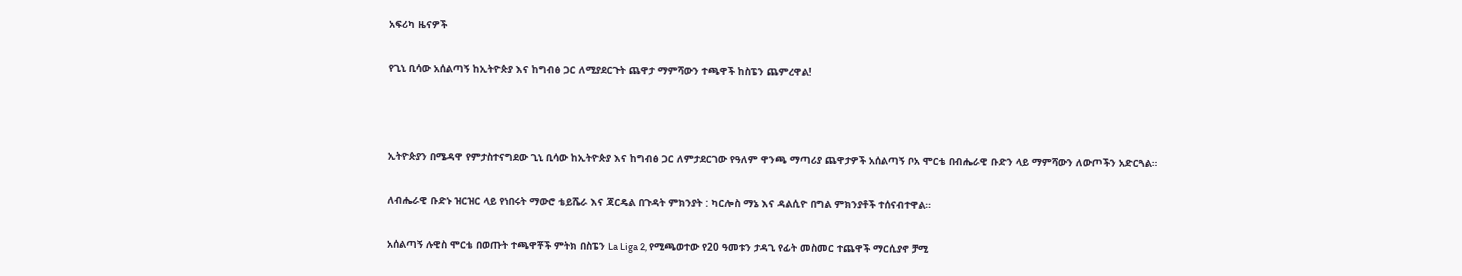አፍሪካ ዜናዎች

የጊኒ ቢሳው አሰልጣኝ ከኢትዮጵያ እና ከግብፅ ጋር ለሚያደርጉት ጨዋታ ማምሻውን ተጫዋች ከስፔን ጨምረዋል!



ኢትዮጵያን በሜዳዋ የምታስተናግደው ጊኒ ቢሳው ከኢትዮጵያ እና ከግብፅ ጋር ለምታደርገው የዓለም ዋንጫ ማጣሪያ ጨዋታዎች አሰልጣኝ ቦአ ሞርቴ በብሔራዊ ቡድን ላይ ማምሻውን ለውጦችን አድርጓል።

ለብሔራዊ ቡድኑ ዝርዝር ላይ የነበሩት ማውሮ ቴይሼራ እና ጃርዴል በጉዳት ምክንያት : ካርሎስ ማኔ እና ዳልሲዮ በግል ምክንያቶች ተሰናብተዋል።

አሰልጣኝ ሉዊስ ሞርቴ በወጡት ተጫዋቾች ምትክ በስፔን La Liga 2, የሚጫወተው የ20 ዓመቱን ታዳጊ የፊት መስመር ተጨዋች ማርሲያኖ ቻሚ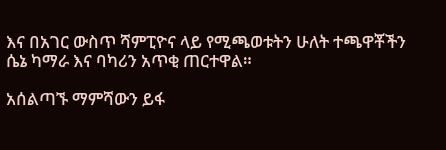እና በአገር ውስጥ ሻምፒዮና ላይ የሚጫወቱትን ሁለት ተጫዋቾችን ሴኔ ካማራ እና ባካሪን አጥቂ ጠርተዋል።

አሰልጣኙ ማምሻውን ይፋ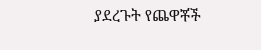ያደረጉት የጨዋቾች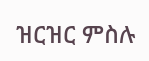ዝርዝር ምስሉ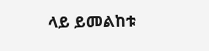ላይ ይመልከቱ